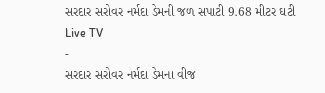સરદાર સરોવર નર્મદા ડેમની જળ સપાટી 9.68 મીટર ઘટી
Live TV
-
સરદાર સરોવર નર્મદા ડેમના વીજ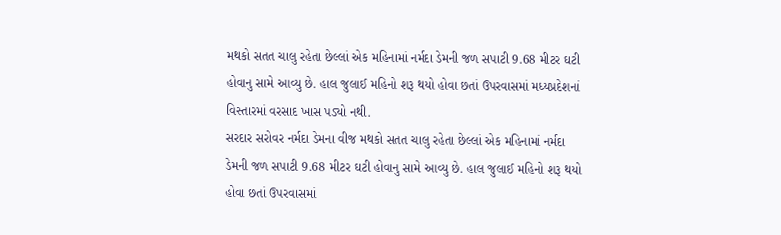મથકો સતત ચાલુ રહેતા છેલ્લાં એક મહિનામાં નર્મદા ડેમની જળ સપાટી 9.68 મીટર ઘટી હોવાનુ સામે આવ્યુ છે. હાલ જુલાઈ મહિનો શરૂ થયો હોવા છતાં ઉપરવાસમાં મધ્યપ્રદેશનાં વિસ્તારમાં વરસાદ ખાસ પડ્યો નથી.
સરદાર સરોવર નર્મદા ડેમના વીજ મથકો સતત ચાલુ રહેતા છેલ્લાં એક મહિનામાં નર્મદા ડેમની જળ સપાટી 9.68 મીટર ઘટી હોવાનુ સામે આવ્યુ છે. હાલ જુલાઈ મહિનો શરૂ થયો હોવા છતાં ઉપરવાસમાં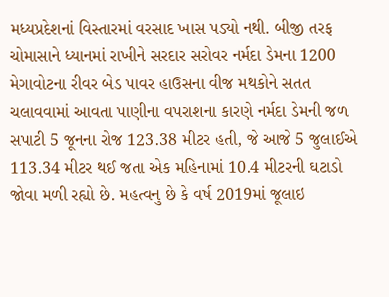મધ્યપ્રદેશનાં વિસ્તારમાં વરસાદ ખાસ પડ્યો નથી. બીજી તરફ ચોમાસાને ધ્યાનમાં રાખીને સરદાર સરોવર નર્મદા ડેમના 1200 મેગાવોટના રીવર બેડ પાવર હાઉસના વીજ મથકોને સતત ચલાવવામાં આવતા પાણીના વપરાશના કારણે નર્મદા ડેમની જળ સપાટી 5 જૂનના રોજ 123.38 મીટર હતી, જે આજે 5 જુલાઈએ 113.34 મીટર થઈ જતા એક મહિનામાં 10.4 મીટરની ઘટાડો જોવા મળી રહ્યો છે. મહત્વનુ છે કે વર્ષ 2019માં જૂલાઇ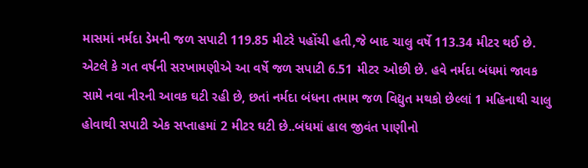માસમાં નર્મદા ડેમની જળ સપાટી 119.85 મીટરે પહોંચી હતી,જે બાદ ચાલુ વર્ષે 113.34 મીટર થઈ છે. એટલે કે ગત વર્ષની સરખામણીએ આ વર્ષે જળ સપાટી 6.51 મીટર ઓછી છે. હવે નર્મદા બંધમાં જાવક સામે નવા નીરની આવક ઘટી રહી છે, છતાં નર્મદા બંધના તમામ જળ વિદ્યુત મથકો છેલ્લાં 1 મહિનાથી ચાલુ હોવાથી સપાટી એક સપ્તાહમાં 2 મીટર ઘટી છે..બંધમાં હાલ જીવંત પાણીનો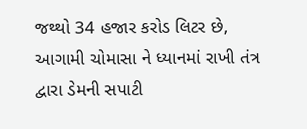જથ્થો 34 હજાર કરોડ લિટર છે, આગામી ચોમાસા ને ધ્યાનમાં રાખી તંત્ર દ્વારા ડેમની સપાટી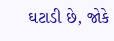ઘટાડી છે, જોકે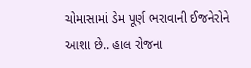ચોમાસામાં ડેમ પૂર્ણ ભરાવાની ઈજનેરોને આશા છે.. હાલ રોજના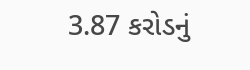3.87 કરોડનું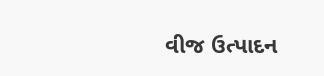વીજ ઉત્પાદન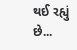થઈ રહ્યું છે...